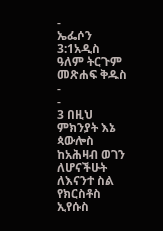-
ኤፌሶን 3:1አዲስ ዓለም ትርጉም መጽሐፍ ቅዱስ
-
-
3 በዚህ ምክንያት እኔ ጳውሎስ ከአሕዛብ ወገን ለሆናችሁት ለእናንተ ስል የክርስቶስ ኢየሱስ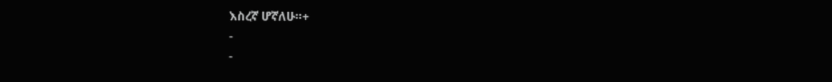እስረኛ ሆኛለሁ።+
-
-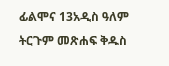ፊልሞና 13አዲስ ዓለም ትርጉም መጽሐፍ ቅዱስ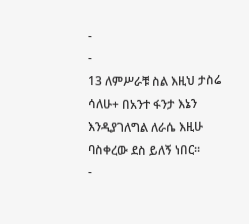-
-
13 ለምሥራቹ ስል እዚህ ታስሬ ሳለሁ+ በአንተ ፋንታ እኔን እንዲያገለግል ለራሴ እዚሁ ባስቀረው ደስ ይለኝ ነበር።
-